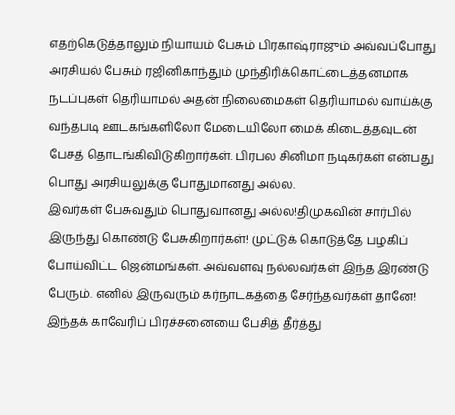எதற்கெடுத்தாலும் நியாயம் பேசும் பிரகாஷ்ராஜும் அவ்வப்போது அரசியல் பேசும் ரஜினிகாந்தும் முந்திரிக்கொட்டைத்தனமாக நடப்புகள் தெரியாமல் அதன் நிலைமைகள் தெரியாமல் வாய்க்கு வந்தபடி ஊடகங்களிலோ மேடையிலோ மைக் கிடைத்தவுடன் பேசத் தொடங்கிவிடுகிறார்கள். பிரபல சினிமா நடிகர்கள் என்பது பொது அரசியலுக்கு போதுமானது அல்ல.
இவர்கள் பேசுவதும் பொதுவானது அல்ல!திமுகவின் சார்பில் இருந்து கொண்டு பேசுகிறார்கள்! முட்டுக் கொடுத்தே பழகிப் போய்விட்ட ஜென்மங்கள். அவ்வளவு நல்லவர்கள் இந்த இரண்டு பேரும். எனில் இருவரும் கர்நாடகத்தை சேர்ந்தவர்கள் தானே! இந்தக் காவேரிப் பிரச்சனையை பேசித் தீர்த்து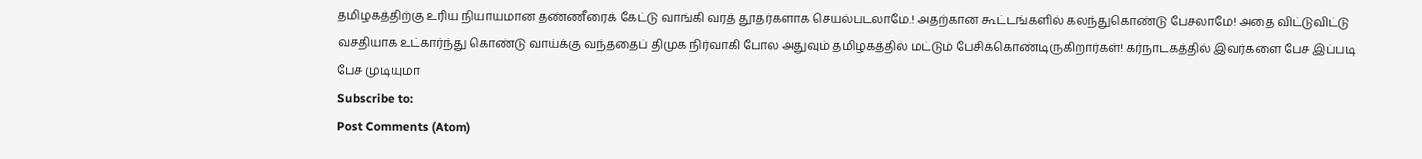தமிழகத்திற்கு உரிய நியாயமான தண்ணீரைக் கேட்டு வாங்கி வரத் தூதர்களாக செயல்படலாமே.! அதற்கான கூட்டங்களில் கலந்துகொண்டு பேசலாமே! அதை விட்டுவிட்டு வசதியாக உட்கார்ந்து கொண்டு வாய்க்கு வந்ததைப் திமுக நிர்வாகி போல அதுவும் தமிழகத்தில் மட்டும் பேசிக்கொண்டிருகிறார்கள்! கர்நாடகத்தில் இவர்களை பேச இப்படி பேச முடியுமா
Subscribe to:
Post Comments (Atom)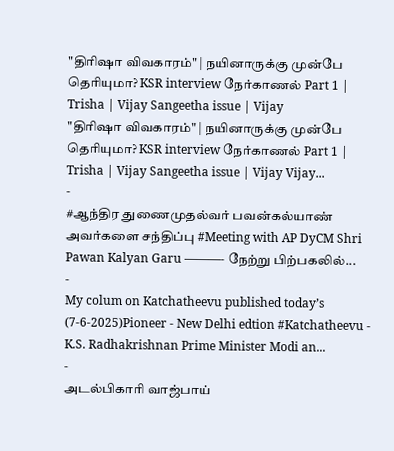"திரிஷா விவகாரம்" | நயினாருக்கு முன்பே தெரியுமா? KSR interview நேர்காணல் Part 1 | Trisha | Vijay Sangeetha issue | Vijay
"திரிஷா விவகாரம்" | நயினாருக்கு முன்பே தெரியுமா? KSR interview நேர்காணல் Part 1 | Trisha | Vijay Sangeetha issue | Vijay Vijay...
-
#ஆந்திர துணைமுதல்வர் பவன்கல்யாண் அவர்களை சந்திப்பு #Meeting with AP DyCM Shri Pawan Kalyan Garu ———- நேற்று பிற்பகலில்...
-
My colum on Katchatheevu published today’s (7-6-2025)Pioneer - New Delhi edtion #Katchatheevu - K.S. Radhakrishnan Prime Minister Modi an...
-
அடல்பிகாரி வாஜ்பாய்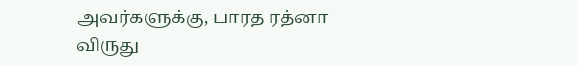அவர்களுக்கு, பாரத ரத்னா விருது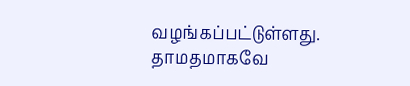வழங்கப்பட்டுள்ளது. தாமதமாகவே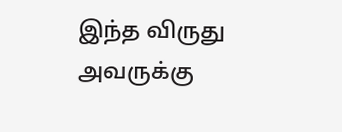இந்த விருது அவருக்கு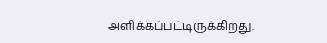அளிக்கப்பட்டிருக்கிறது.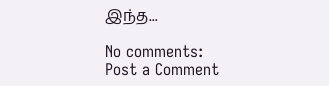இந்த...

No comments:
Post a Comment